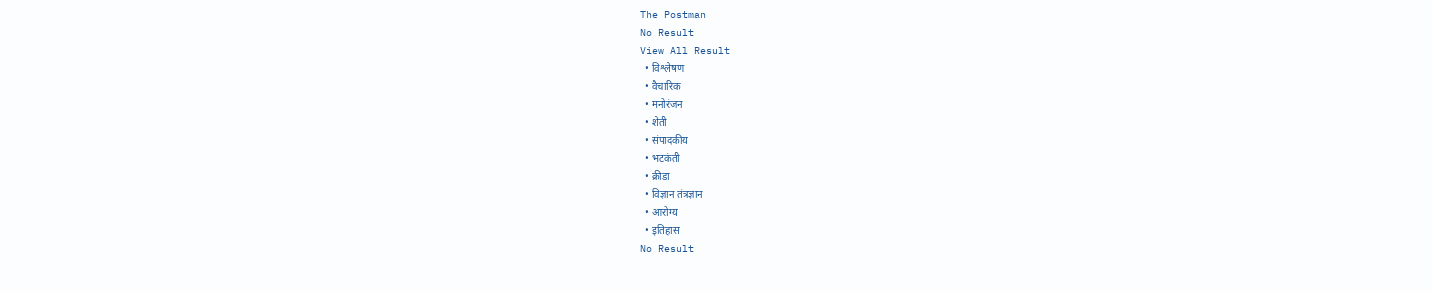The Postman
No Result
View All Result
  • विश्लेषण
  • वैचारिक
  • मनोरंजन
  • शेती
  • संपादकीय
  • भटकंती
  • क्रीडा
  • विज्ञान तंत्रज्ञान
  • आरोग्य
  • इतिहास
No Result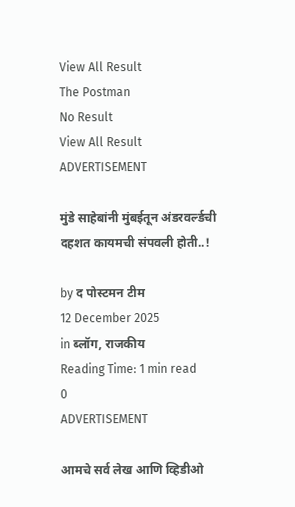View All Result
The Postman
No Result
View All Result
ADVERTISEMENT

मुंडे साहेबांनी मुंबईतून अंडरवर्ल्डची दहशत कायमची संपवली होती..!

by द पोस्टमन टीम
12 December 2025
in ब्लॉग, राजकीय
Reading Time: 1 min read
0
ADVERTISEMENT

आमचे सर्व लेख आणि व्हिडीओ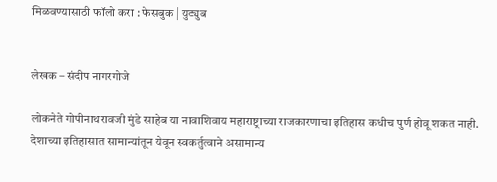मिळवण्यासाठी फॉलो करा : फेसबुक | युट्युब


लेखक – संदीप नागरगोजे

लोकनेते गोपीनाथरावजी मुंडे साहेब या नावाशिवाय महाराष्ट्राच्या राजकारणाचा इतिहास कधीच पुर्ण होवू शकत नाही. देशाच्या इतिहासात सामान्यांतून येवून स्वकर्तुत्वाने असामान्य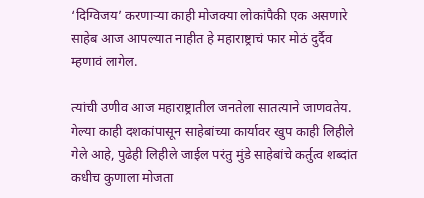‘दिग्विजय’ करणार्‍या काही मोजक्या लोकांपैकी एक असणारे साहेब आज आपल्यात नाहीत हे महाराष्ट्राचं फार मोठं दुर्दैव म्हणावं लागेल.

त्यांची उणीव आज महाराष्ट्रातील जनतेला सातत्याने जाणवतेय. गेल्या काही दशकांपासून साहेबांच्या कार्यावर खुप काही लिहीले गेले आहे, पुढेही लिहीले जाईल परंतु मुंडे साहेबांचे कर्तुत्व शब्दांत कधीच कुणाला मोजता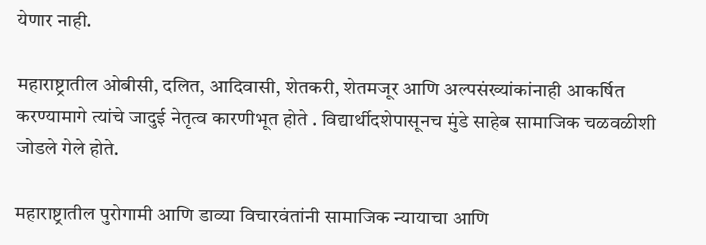येणार नाही.

महाराष्ट्रातील ओबीसी, दलित, आदिवासी, शेतकरी, शेतमजूर आणि अल्पसंख्यांकांनाही आकर्षित करण्यामागे त्यांचे जादुई नेतृत्व कारणीभूत होते . विद्यार्थीदशेपासूनच मुंडे साहेब सामाजिक चळवळीशी जोडले गेले होते.

महाराष्ट्रातील पुरोगामी आणि डाव्या विचारवंतांनी सामाजिक न्यायाचा आणि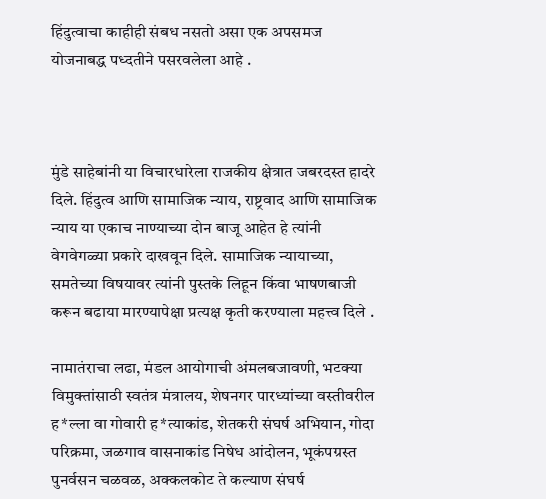हिंदुत्वाचा काहीही संबध नसतो असा एक अपसमज योजनाबद्ध पध्दतीने पसरवलेला आहे .



मुंडे साहेबांनी या विचारधारेला राजकीय क्षेत्रात जबरदस्त हादरे दिले. हिंदुत्व आणि सामाजिक न्याय, राष्ट्रवाद आणि सामाजिक न्याय या एकाच नाण्याच्या दोन बाजू आहेत हे त्यांनी वेगवेगळ्या प्रकारे दाखवून दिले. सामाजिक न्यायाच्या, समतेच्या विषयावर त्यांनी पुस्तके लिहून किंवा भाषणबाजी करून बढाया मारण्यापेक्षा प्रत्यक्ष कृती करण्याला महत्त्व दिले .

नामातंराचा लढा, मंडल आयोगाची अंमलबजावणी, भटक्या विमुक्तांसाठी स्वतंत्र मंत्रालय, शेषनगर पारध्यांच्या वस्तीवरील ह*ल्ला वा गोवारी ह*त्याकांड, शेतकरी संघर्ष अभियान, गोदा परिक्रमा, जळगाव वासनाकांड निषेध आंदोलन, भूकंपग्रस्त पुनर्वसन चळवळ, अक्कलकोट ते कल्याण संघर्ष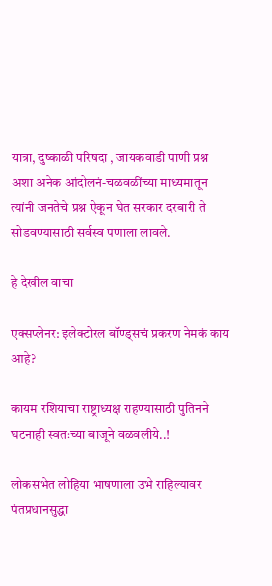यात्रा, दुष्काळी परिषदा , जायकवाडी पाणी प्रश्न अशा अनेक आंदोलनं-चळवळींच्या माध्यमातून त्यांनी जनतेचे प्रश्न ऐकून घेत सरकार दरबारी ते सोडवण्यासाठी सर्वस्व पणाला लावले.

हे देखील वाचा

एक्सप्लेनर: इलेक्टोरल बॉण्ड्सचं प्रकरण नेमकं काय आहे?

कायम रशियाचा राष्ट्राध्यक्ष राहण्यासाठी पुतिनने घटनाही स्वतःच्या बाजूने वळवलीये..!

लोकसभेत लोहिया भाषणाला उभे राहिल्यावर पंतप्रधानसुद्धा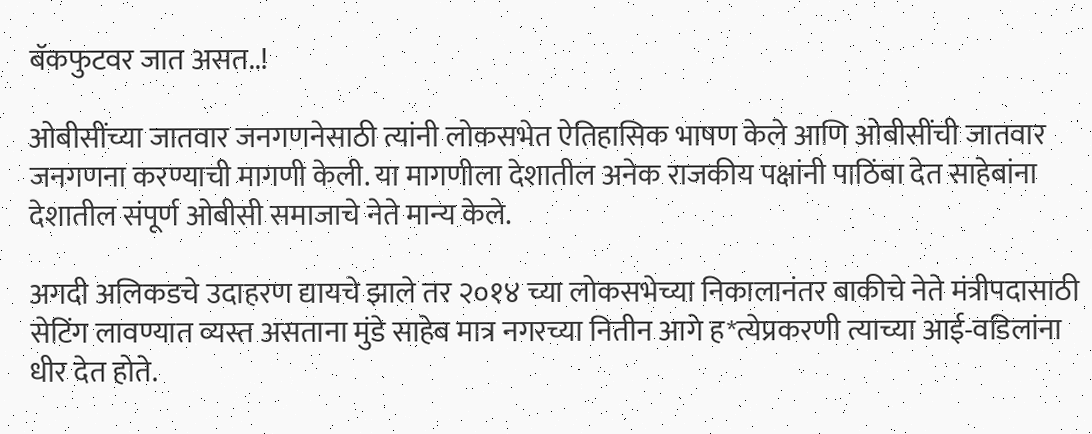बॅकफुटवर जात असत..!

ओबीसींच्या जातवार जनगणनेसाठी त्यांनी लोकसभेत ऐतिहासिक भाषण केले आणि ओबीसींची जातवार जनगणना करण्याची मागणी केली. या मागणीला देशातील अनेक राजकीय पक्षांनी पाठिंबा देत साहेबांना देशातील संपूर्ण ओबीसी समाजाचे नेते मान्य केले.

अगदी अलिकडचे उदाहरण द्यायचे झाले तर २०१४ च्या लोकसभेच्या निकालानंतर बाकीचे नेते मंत्रीपदासाठी सेटिंग लावण्यात व्यस्त असताना मुंडे साहेब मात्र नगरच्या नितीन आगे ह*त्येप्रकरणी त्याच्या आई-वडिलांना धीर देत होते.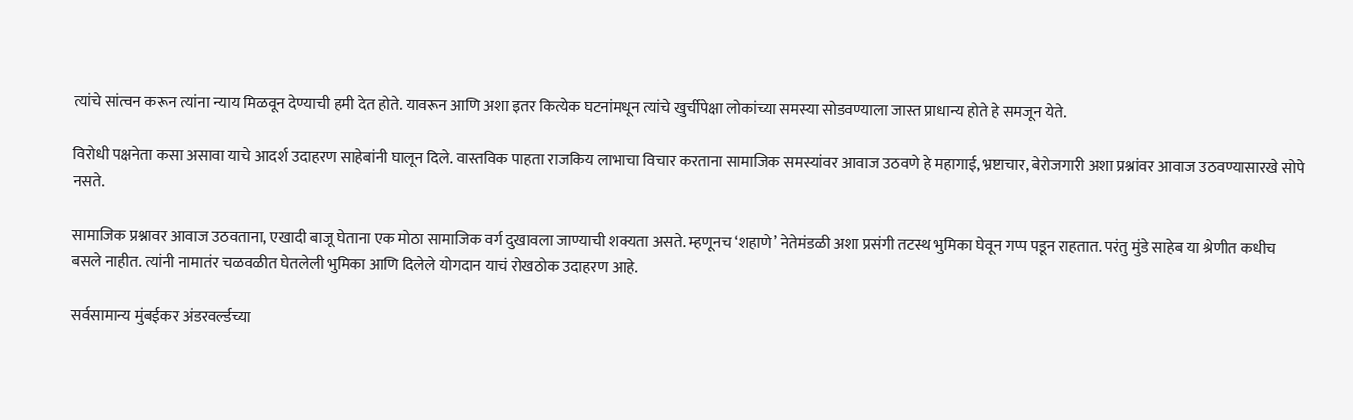त्यांचे सांत्वन करून त्यांना न्याय मिळवून देण्याची हमी देत होते. यावरून आणि अशा इतर कित्येक घटनांमधून त्यांचे खुर्चीपेक्षा लोकांच्या समस्या सोडवण्याला जास्त प्राधान्य होते हे समजून येते.

विरोधी पक्षनेता कसा असावा याचे आदर्श उदाहरण साहेबांनी घालून दिले. वास्तविक पाहता राजकिय लाभाचा विचार करताना सामाजिक समस्यांवर आवाज उठवणे हे महागाई, भ्रष्टाचार, बेरोजगारी अशा प्रश्नांवर आवाज उठवण्यासारखे सोपे नसते.

सामाजिक प्रश्नावर आवाज उठवताना, एखादी बाजू घेताना एक मोठा सामाजिक वर्ग दुखावला जाण्याची शक्यता असते. म्हणूनच ‘शहाणे’ नेतेमंडळी अशा प्रसंगी तटस्थ भुमिका घेवून गप्प पडून राहतात. परंतु मुंडे साहेब या श्रेणीत कधीच बसले नाहीत. त्यांनी नामातंर चळवळीत घेतलेली भुमिका आणि दिलेले योगदान याचं रोखठोक उदाहरण आहे.

सर्वसामान्य मुंबईकर अंडरवर्ल्डच्या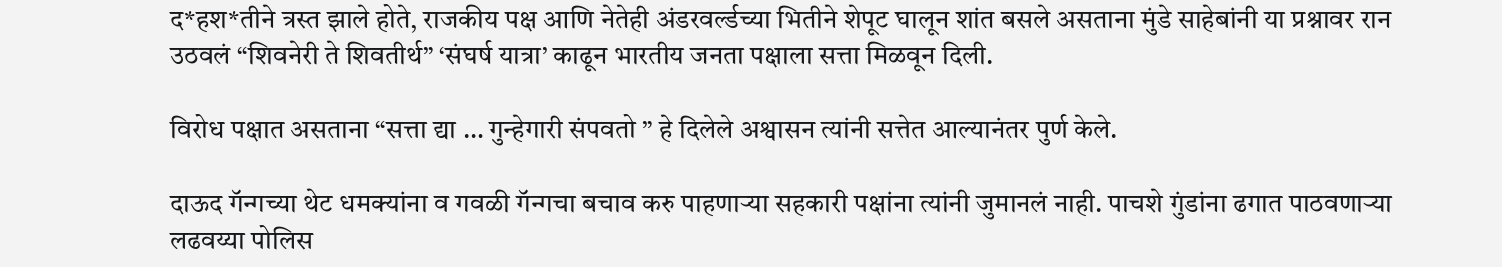द*हश*तीने त्रस्त झाले होते, राजकीय पक्ष आणि नेतेही अंडरवर्ल्डच्या भितीने शेपूट घालून शांत बसले असताना मुंडे साहेबांनी या प्रश्नावर रान उठवलं “शिवनेरी ते शिवतीर्थ” ‘संघर्ष यात्रा’ काढून भारतीय जनता पक्षाला सत्ता मिळवून दिली.

विरोध पक्षात असताना “सत्ता द्या … गुन्हेगारी संपवतो ” हे दिलेले अश्वासन त्यांनी सत्तेत आल्यानंतर पुर्ण केले.

दाऊद गॅन्गच्या थेट धमक्यांना व गवळी गॅन्गचा बचाव करु पाहणाऱ्या सहकारी पक्षांना त्यांनी जुमानलं नाही. पाचशे गुंडांना ढगात पाठवणाऱ्या लढवय्या पोलिस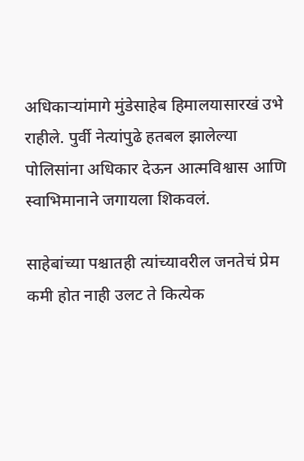अधिकाऱ्यांमागे मुंडेसाहेब हिमालयासारखं उभे राहीले. पुर्वी नेत्यांपुढे हतबल झालेल्या पोलिसांना अधिकार देऊन आत्मविश्वास आणि स्वाभिमानाने जगायला शिकवलं.

साहेबांच्या पश्चातही त्यांच्यावरील जनतेचं प्रेम कमी होत नाही उलट ते कित्येक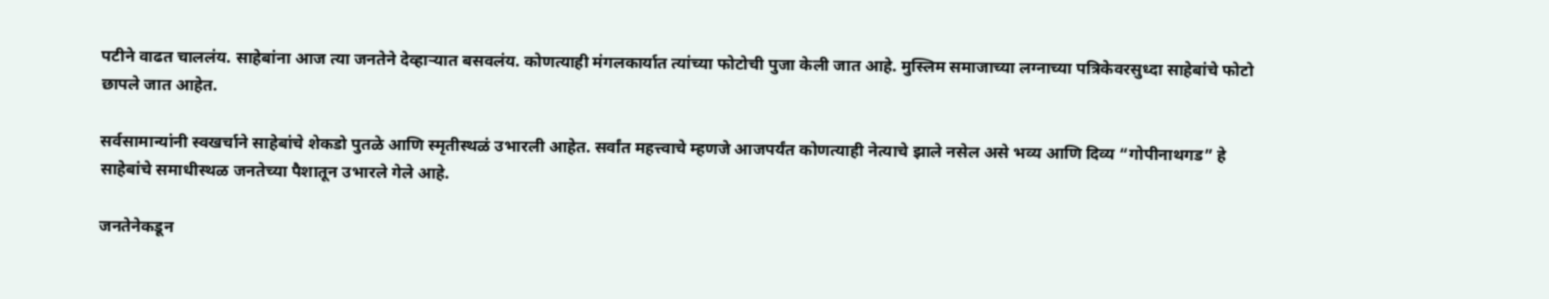पटीने वाढत चाललंय. साहेबांना आज त्या जनतेने देव्हाऱ्यात बसवलंय. कोणत्याही मंगलकार्यात त्यांच्या फोटोची पुजा केली जात आहे. मुस्लिम समाजाच्या लग्नाच्या पत्रिकेवरसुध्दा साहेबांचे फोटो छापले जात आहेत.

सर्वसामान्यांनी स्वखर्चाने साहेबांचे शेकडो पुतळे आणि स्मृतीस्थळं उभारली आहेत. सर्वांत महत्त्वाचे म्हणजे आजपर्यंत कोणत्याही नेत्याचे झाले नसेल असे भव्य आणि दिव्य “गोपीनाथगड” हे साहेबांचे समाधीस्थळ जनतेच्या पैशातून उभारले गेले आहे.

जनतेनेकडून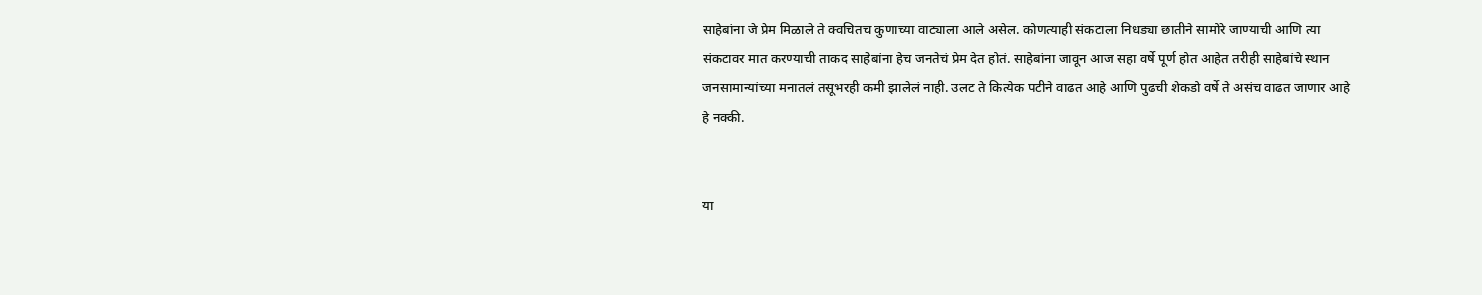साहेबांना जे प्रेम मिळाले ते क्वचितच कुणाच्या वाट्याला आले असेल. कोणत्याही संकटाला निधड्या छातीने सामोरे जाण्याची आणि त्या संकटावर मात करण्याची ताकद साहेबांना हेच जनतेचं प्रेम देत होतं. साहेबांना जावून आज सहा वर्षे पूर्ण होत आहेत तरीही साहेबांचे स्थान जनसामान्यांच्या मनातलं तसूभरही कमी झालेलं नाही. उलट ते कित्येक पटीने वाढत आहे आणि पुढची शेकडो वर्षे ते असंच वाढत जाणार आहे हे नक्की.


या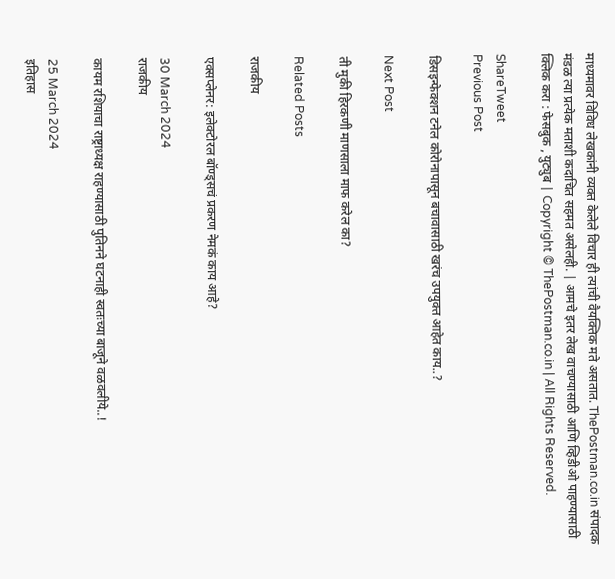माध्यमावर विविध लेखकांनी व्यक्त केलेले विचार ही त्यांची वैयक्तिक मते असतात. ThePostman.co.in संपादक मंडळ त्या प्रत्येक मताशी कदाचित सहमत असेलही. | आमचे इतर लेख वाचण्यासाठी आणि व्हिडीओ पाहण्यासाठी क्लिक करा : फेसबुक , युट्युब | Copyright © ThePostman.co.in | All Rights Reserved.

ShareTweet
Previous Post

डिसइन्फेक्शन टनेल कोरोनापासून बचावासाठी खरंच उपयुक्त आहेत काय..?

Next Post

ती मुकी हिरकणी माणसाला माफ करेल का?

Related Posts

राजकीय

एक्सप्लेनर: इलेक्टोरल बॉण्ड्सचं प्रकरण नेमकं काय आहे?

30 March 2024
राजकीय

कायम रशियाचा राष्ट्राध्यक्ष राहण्यासाठी पुतिनने घटनाही स्वतःच्या बाजूने वळवलीये..!

25 March 2024
इतिहास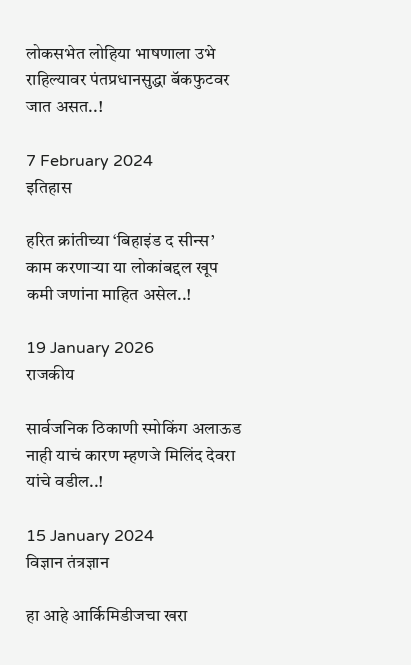लोकसभेत लोहिया भाषणाला उभे राहिल्यावर पंतप्रधानसुद्धा बॅकफुटवर जात असत..!

7 February 2024
इतिहास

हरित क्रांतीच्या ‘बिहाइंड द सीन्स’ काम करणाऱ्या या लोकांबद्दल खूप कमी जणांना माहित असेल..!

19 January 2026
राजकीय

सार्वजनिक ठिकाणी स्मोकिंग अलाऊड नाही याचं कारण म्हणजे मिलिंद देवरा यांचे वडील..!

15 January 2024
विज्ञान तंत्रज्ञान

हा आहे आर्किमिडीजचा खरा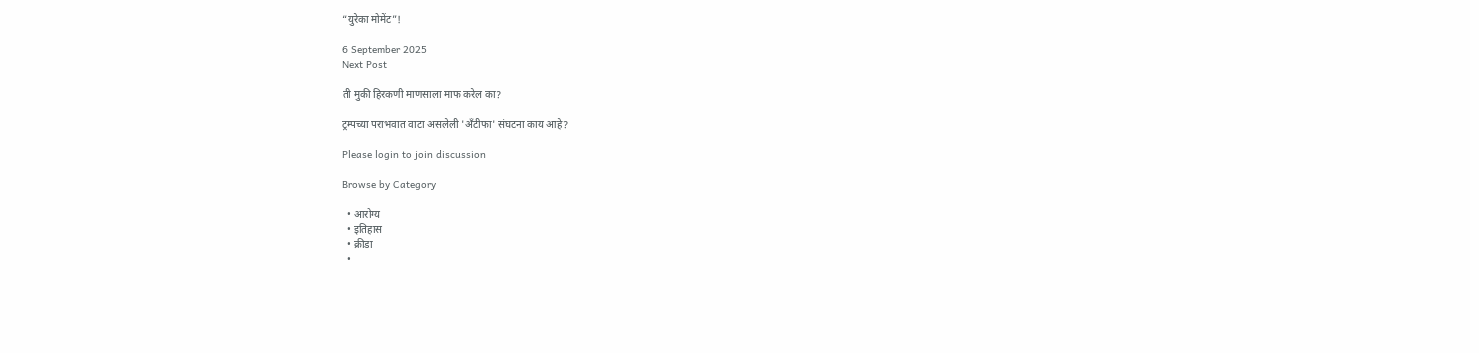“युरेका मोमेंट”!

6 September 2025
Next Post

ती मुकी हिरकणी माणसाला माफ करेल का?

ट्रम्पच्या पराभवात वाटा असलेली 'अँटीफा' संघटना काय आहे?

Please login to join discussion

Browse by Category

  • आरोग्य
  • इतिहास
  • क्रीडा
  •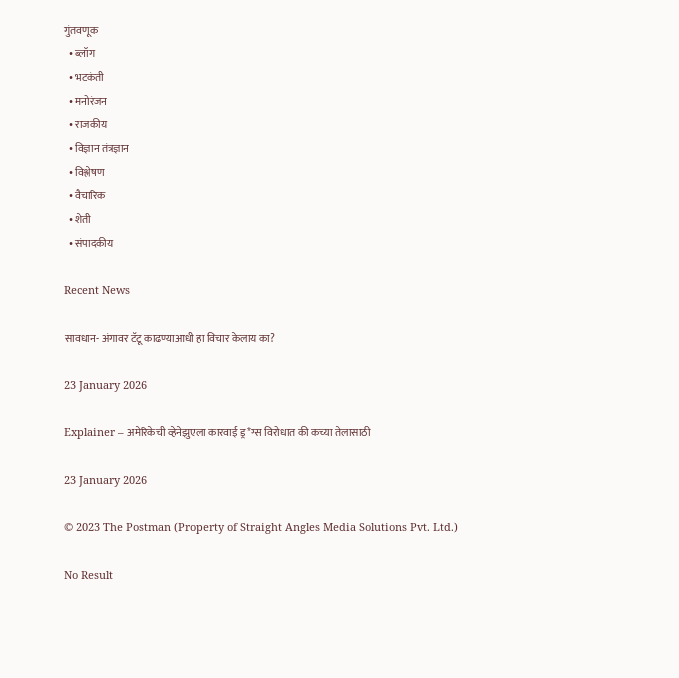गुंतवणूक
  • ब्लॉग
  • भटकंती
  • मनोरंजन
  • राजकीय
  • विज्ञान तंत्रज्ञान
  • विश्लेषण
  • वैचारिक
  • शेती
  • संपादकीय

Recent News

सावधान- अंगावर टॅटू काढण्याआधी हा विचार केलाय का?

23 January 2026

Explainer – अमेरिकेची व्हेनेझुएला कारवाई ड्र*ग्स विरोधात की कच्या तेलासाठी

23 January 2026

© 2023 The Postman (Property of Straight Angles Media Solutions Pvt. Ltd.)

No Result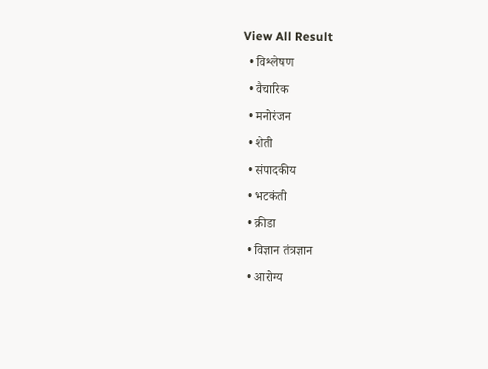View All Result
  • विश्लेषण
  • वैचारिक
  • मनोरंजन
  • शेती
  • संपादकीय
  • भटकंती
  • क्रीडा
  • विज्ञान तंत्रज्ञान
  • आरोग्य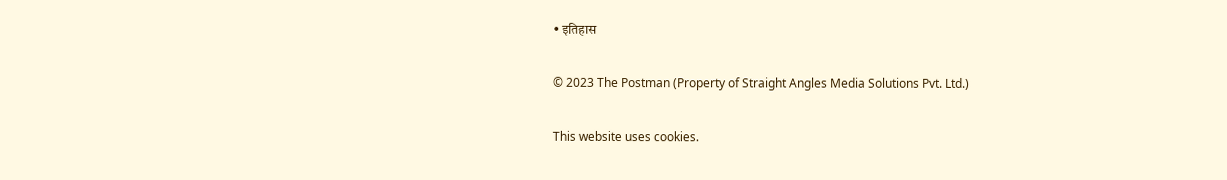• इतिहास

© 2023 The Postman (Property of Straight Angles Media Solutions Pvt. Ltd.)

This website uses cookies.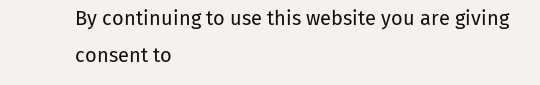By continuing to use this website you are giving consent to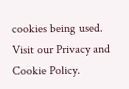cookies being used. Visit our Privacy and Cookie Policy.